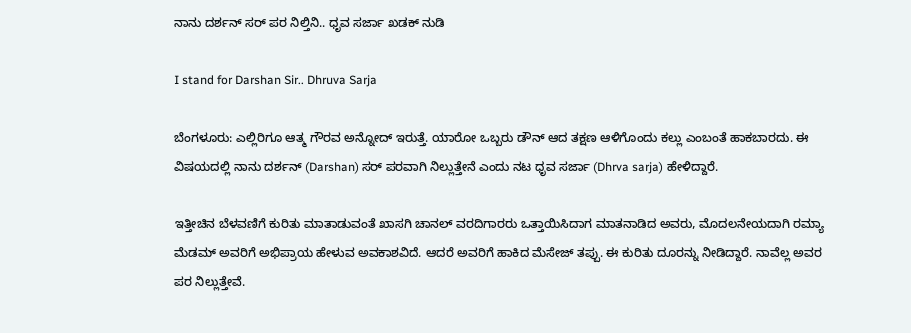ನಾನು ದರ್ಶನ್ ಸರ್ ಪರ ನಿಲ್ತಿನಿ.. ಧೃವ ಸರ್ಜಾ ಖಡಕ್ ನುಡಿ

I stand for Darshan Sir.. Dhruva Sarja

ಬೆಂಗಳೂರು: ಎಲ್ಲಿರಿಗೂ ಆತ್ಮ ಗೌರವ ಅನ್ನೋದ್ ಇರುತ್ತೆ‌. ಯಾರೋ ಒಬ್ಬರು ಡೌನ್ ಆದ ತಕ್ಷಣ ಆಳಿಗೊಂದು ಕಲ್ಲು ಎಂಬಂತೆ ಹಾಕಬಾರದು. ಈ ವಿಷಯದಲ್ಲಿ ನಾನು ದರ್ಶನ್ (Darshan) ಸರ್ ಪರವಾಗಿ ನಿಲ್ಲುತ್ತೇನೆ ಎಂದು ನಟ ಧೃವ ಸರ್ಜಾ (Dhrva sarja) ಹೇಳಿದ್ದಾರೆ.

ಇತ್ತೀಚಿನ ಬೆಳವಣಿಗೆ ಕುರಿತು ಮಾತಾಡುವಂತೆ ಖಾಸಗಿ ಚಾನಲ್ ವರದಿಗಾರರು ಒತ್ತಾಯಿಸಿದಾಗ ಮಾತನಾಡಿದ ಅವರು, ಮೊದಲನೇಯದಾಗಿ ರಮ್ಯಾ ಮೆಡಮ್ ಅವರಿಗೆ ಅಭಿಪ್ರಾಯ ಹೇಳುವ ಅವಕಾಶವಿದೆ. ಆದರೆ ಅವರಿಗೆ ಹಾಕಿದ ಮೆಸೇಜ್ ತಪ್ಪು. ಈ ಕುರಿತು ದೂರನ್ನು ನೀಡಿದ್ದಾರೆ. ನಾವೆಲ್ಲ ಅವರ ಪರ ನಿಲ್ಲುತ್ತೇವೆ.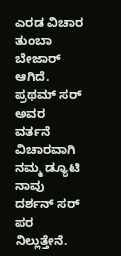ಎರಡ ವಿಚಾರ ತುಂಬಾ ಬೇಜಾರ್ ಆಗಿದೆ. ಪ್ರಥಮ್ ಸರ್ ಅವರ ವರ್ತನೆ ವಿಚಾರವಾಗಿ ನಮ್ಮ ಡ್ಯೂಟಿ ನಾವು ದರ್ಶನ್ ಸರ್ ಪರ ನಿಲ್ಲುತ್ತೇನೆ.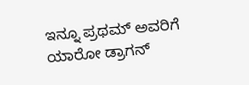ಇನ್ನೂ ಪ್ರಥಮ್‌ ಅವರಿಗೆ ಯಾರೋ ಡ್ರಾಗನ್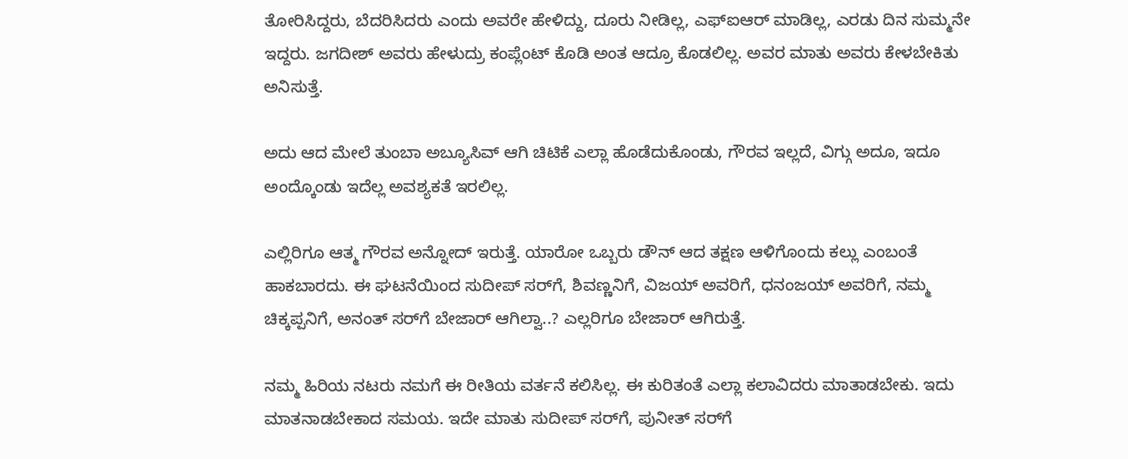ತೋರಿಸಿದ್ದರು, ಬೆದರಿಸಿದರು ಎಂದು ಅವರೇ ಹೇಳಿದ್ದು, ದೂರು ನೀಡಿಲ್ಲ, ಎಫ್ಐಆರ್ ಮಾಡಿಲ್ಲ, ಎರಡು ದಿನ ಸುಮ್ಮನೇ ಇದ್ದರು. ಜಗದೀಶ್ ಅವರು ಹೇಳುದ್ರು ಕಂಪ್ಲೆಂಟ್ ಕೊಡಿ ಅಂತ ಆದ್ರೂ ಕೊಡಲಿಲ್ಲ. ಅವರ ಮಾತು ಅವರು ಕೇಳಬೇಕಿತು ಅನಿಸುತ್ತೆ.

ಅದು ಆದ ಮೇಲೆ ತುಂಬಾ ಅಬ್ಯೂಸಿವ್ ಆಗಿ ಚಿಟಿಕೆ ಎಲ್ಲಾ ಹೊಡೆದುಕೊಂಡು, ಗೌರವ ಇಲ್ಲದೆ, ವಿಗ್ಗು ಅದೂ, ಇದೂ ಅಂದ್ಕೊಂಡು ಇದೆಲ್ಲ ಅವಶ್ಯಕತೆ ಇರಲಿಲ್ಲ.

ಎಲ್ಲಿರಿಗೂ ಆತ್ಮ ಗೌರವ ಅನ್ನೋದ್ ಇರುತ್ತೆ‌. ಯಾರೋ ಒಬ್ಬರು ಡೌನ್ ಆದ ತಕ್ಷಣ ಆಳಿಗೊಂದು ಕಲ್ಲು ಎಂಬಂತೆ ಹಾಕಬಾರದು. ಈ ಘಟನೆಯಿಂದ ಸುದೀಪ್ ಸರ್‌ಗೆ, ಶಿವಣ್ಣನಿಗೆ, ವಿಜಯ್ ಅವರಿಗೆ, ಧನಂಜಯ್‌ ಅವರಿಗೆ, ನಮ್ಮ ಚಿಕ್ಕಪ್ಪನಿಗೆ, ಅನಂತ್ ಸರ್‌ಗೆ ಬೇಜಾರ್ ಆಗಿಲ್ವಾ..? ಎಲ್ಲರಿಗೂ ಬೇಜಾರ್ ಆಗಿರುತ್ತೆ.

ನಮ್ಮ ಹಿರಿಯ ನಟರು ನಮಗೆ ಈ ರೀತಿಯ ವರ್ತನೆ ಕಲಿಸಿಲ್ಲ. ಈ ಕುರಿತಂತೆ ಎಲ್ಲಾ ಕಲಾವಿದರು ಮಾತಾಡಬೇಕು. ಇದು ಮಾತನಾಡಬೇಕಾದ ಸಮಯ. ಇದೇ ಮಾತು ಸುದೀಪ್ ಸರ್‌ಗೆ, ಪುನೀತ್ ಸರ್‌ಗೆ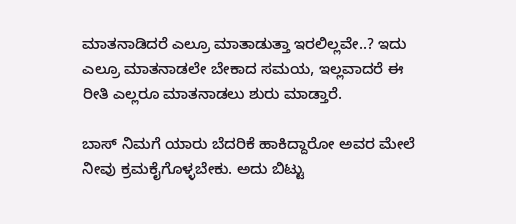ಮಾತನಾಡಿದರೆ ಎಲ್ರೂ ಮಾತಾಡುತ್ತಾ ಇರಲಿಲ್ಲವೇ..? ಇದು ಎಲ್ರೂ ಮಾತನಾಡಲೇ ಬೇಕಾದ ಸಮಯ, ಇಲ್ಲವಾದರೆ ಈ ರೀತಿ ಎಲ್ಲರೂ ಮಾತನಾಡಲು ಶುರು ಮಾಡ್ತಾರೆ.

ಬಾಸ್ ನಿಮಗೆ ಯಾರು ಬೆದರಿಕೆ ಹಾಕಿದ್ದಾರೋ ಅವರ ಮೇಲೆ ನೀವು ಕ್ರಮಕೈಗೊಳ್ಳಬೇಕು. ಅದು ಬಿಟ್ಟು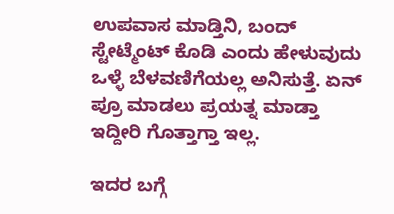ಉಪವಾಸ ಮಾಡ್ತಿನಿ, ಬಂದ್ ಸ್ಟೇಟ್ಮೆಂಟ್ ಕೊಡಿ ಎಂದು ಹೇಳುವುದು ಒಳ್ಳೆ ಬೆಳವಣಿಗೆಯಲ್ಲ ಅನಿಸುತ್ತೆ. ಏನ್ ಪ್ರೂ ಮಾಡಲು ಪ್ರಯತ್ನ ಮಾಡ್ತಾ ಇದ್ದೀರಿ ಗೊತ್ತಾಗ್ತಾ ಇಲ್ಲ.

ಇದರ ಬಗ್ಗೆ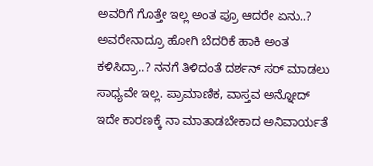ಅವರಿಗೆ ಗೊತ್ತೇ ಇಲ್ಲ ಅಂತ ಪ್ರೂ ಆದರೇ ಏನು..? ಅವರೇನಾದ್ರೂ ಹೋಗಿ ಬೆದರಿಕೆ ಹಾಕಿ ಅಂತ ಕಳಿಸಿದ್ರಾ..? ನನಗೆ ತಿಳಿದಂತೆ ದರ್ಶನ್ ಸರ್ ಮಾಡಲು ಸಾಧ್ಯವೇ ಇಲ್ಲ. ಪ್ರಾಮಾಣಿಕ, ವಾಸ್ತವ ಅನ್ನೋದ್ ಇದೇ ಕಾರಣಕ್ಕೆ ನಾ ಮಾತಾಡಬೇಕಾದ ಅನಿವಾರ್ಯತೆ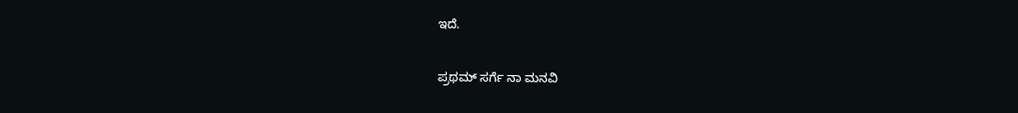ಇದೆ.

ಪ್ರಥಮ್ ಸರ್ಗೆ ನಾ ಮನವಿ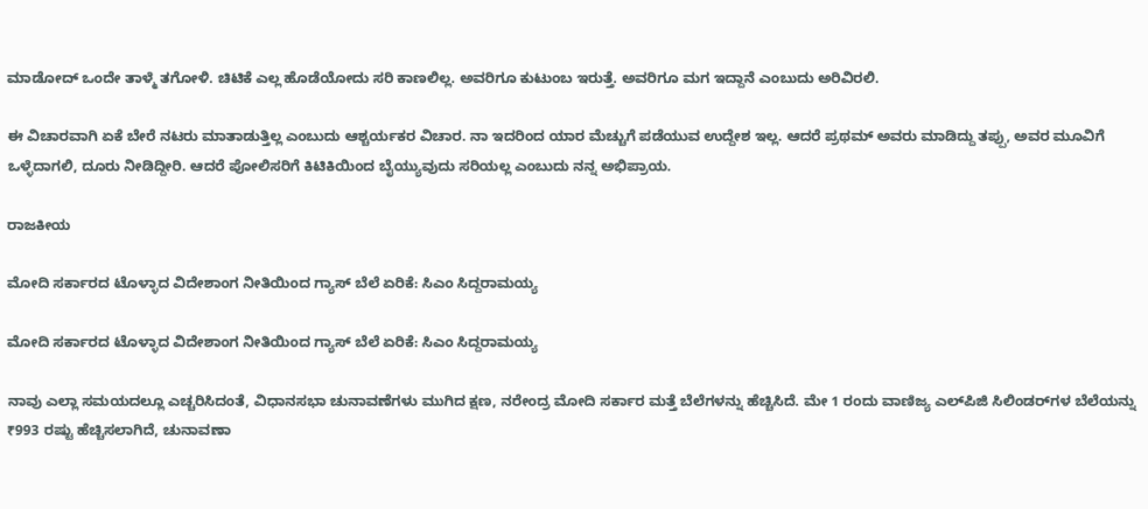ಮಾಡೋದ್ ಒಂದೇ ತಾಳ್ಮೆ ತಗೋಳಿ. ಚಿಟಿಕೆ ಎಲ್ಲ ಹೊಡೆಯೋದು ಸರಿ ಕಾಣಲಿಲ್ಲ. ಅವರಿಗೂ ಕುಟುಂಬ ಇರುತ್ತೆ. ಅವರಿಗೂ ಮಗ ಇದ್ದಾನೆ ಎಂಬುದು ಅರಿವಿರಲಿ.

ಈ ವಿಚಾರವಾಗಿ ಏಕೆ ಬೇರೆ ನಟರು ಮಾತಾಡುತ್ತಿಲ್ಲ ಎಂಬುದು ಆಶ್ಚರ್ಯಕರ ವಿಚಾರ. ನಾ ಇದರಿಂದ ಯಾರ ಮೆಚ್ಚುಗೆ ಪಡೆಯುವ ಉದ್ದೇಶ ಇಲ್ಲ. ಆದರೆ ಪ್ರಥಮ್ ಅವರು ಮಾಡಿದ್ದು ತಪ್ಪು, ಅವರ ಮೂವಿಗೆ ಒಳ್ಳೆದಾಗಲಿ, ದೂರು ನೀಡಿದ್ದೀರಿ. ಆದರೆ ಪೋಲಿಸರಿಗೆ ಕಿಟಿಕಿಯಿಂದ ಬೈಯ್ಯುವುದು ಸರಿಯಲ್ಲ ಎಂಬುದು ನನ್ನ ಅಭಿಪ್ರಾಯ.

ರಾಜಕೀಯ

ಮೋದಿ ಸರ್ಕಾರದ ಟೊಳ್ಳಾದ ವಿದೇಶಾಂಗ ನೀತಿಯಿಂದ ಗ್ಯಾಸ್ ಬೆಲೆ ಏರಿಕೆ: ಸಿಎಂ‌ ಸಿದ್ದರಾಮಯ್ಯ

ಮೋದಿ ಸರ್ಕಾರದ ಟೊಳ್ಳಾದ ವಿದೇಶಾಂಗ ನೀತಿಯಿಂದ ಗ್ಯಾಸ್ ಬೆಲೆ ಏರಿಕೆ: ಸಿಎಂ‌ ಸಿದ್ದರಾಮಯ್ಯ

ನಾವು ಎಲ್ಲಾ ಸಮಯದಲ್ಲೂ ಎಚ್ಚರಿಸಿದಂತೆ, ವಿಧಾನಸಭಾ ಚುನಾವಣೆಗಳು ಮುಗಿದ ಕ್ಷಣ, ನರೇಂದ್ರ ಮೋದಿ ಸರ್ಕಾರ ಮತ್ತೆ ಬೆಲೆಗಳನ್ನು ಹೆಚ್ಚಿಸಿದೆ. ಮೇ 1 ರಂದು ವಾಣಿಜ್ಯ ಎಲ್‌ಪಿಜಿ ಸಿಲಿಂಡರ್‌ಗಳ ಬೆಲೆಯನ್ನು ₹993 ರಷ್ಟು ಹೆಚ್ಚಿಸಲಾಗಿದೆ, ಚುನಾವಣಾ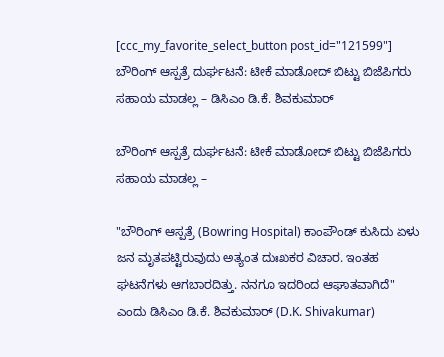[ccc_my_favorite_select_button post_id="121599"]
ಬೌರಿಂಗ್ ಆಸ್ಪತ್ರೆ ದುರ್ಘಟನೆ: ಟೀಕೆ ಮಾಡೋದ್ ಬಿಟ್ಟು ಬಿಜೆಪಿಗರು ಸಹಾಯ ಮಾಡಲ್ಲ – ಡಿಸಿಎಂ‌ ಡಿ.ಕೆ. ಶಿವಕುಮಾರ್

ಬೌರಿಂಗ್ ಆಸ್ಪತ್ರೆ ದುರ್ಘಟನೆ: ಟೀಕೆ ಮಾಡೋದ್ ಬಿಟ್ಟು ಬಿಜೆಪಿಗರು ಸಹಾಯ ಮಾಡಲ್ಲ –

"ಬೌರಿಂಗ್ ಆಸ್ಪತ್ರೆ (Bowring Hospital) ಕಾಂಪೌಂಡ್ ಕುಸಿದು ಏಳು ಜನ ಮೃತಪಟ್ಟಿರುವುದು ಅತ್ಯಂತ ದುಃಖಕರ ವಿಚಾರ. ಇಂತಹ ಘಟನೆಗಳು ಆಗಬಾರದಿತ್ತು. ನನಗೂ ಇದರಿಂದ ಆಘಾತವಾಗಿದೆ" ಎಂದು ಡಿಸಿಎಂ ಡಿ.ಕೆ‌. ಶಿವಕುಮಾರ್ (D.K. Shivakumar)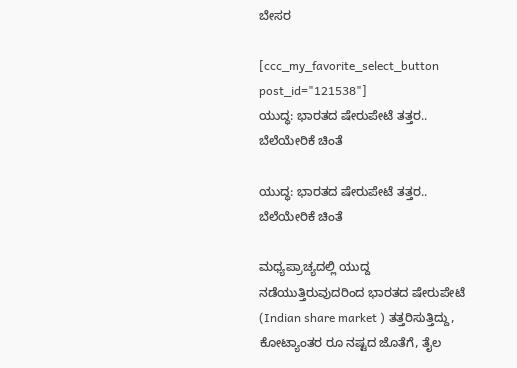ಬೇಸರ

[ccc_my_favorite_select_button post_id="121538"]
ಯುದ್ಧ: ಭಾರತದ ಷೇರುಪೇಟೆ ತತ್ತರ.. ಬೆಲೆಯೇರಿಕೆ ಚಿಂತೆ

ಯುದ್ಧ: ಭಾರತದ ಷೇರುಪೇಟೆ ತತ್ತರ.. ಬೆಲೆಯೇರಿಕೆ ಚಿಂತೆ

ಮಧ್ಯಪ್ರಾಚ್ಯದಲ್ಲಿ ಯುದ್ದ ನಡೆಯುತ್ತಿರುವುದರಿಂದ ಭಾರತದ ಷೇರುಪೇಟೆ (Indian share market ) ತತ್ತರಿಸುತ್ತಿದ್ದು, ಕೋಟ್ಯಾಂತರ ರೂ ನಷ್ಟದ ಜೊತೆಗೆ, ತೈಲ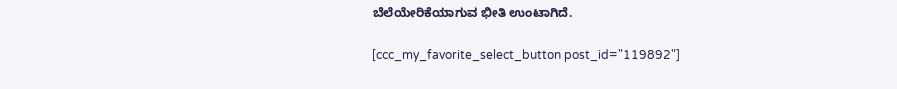ಬೆಲೆಯೇರಿಕೆಯಾಗುವ ಭೀತಿ ಉಂಟಾಗಿದೆ.

[ccc_my_favorite_select_button post_id="119892"]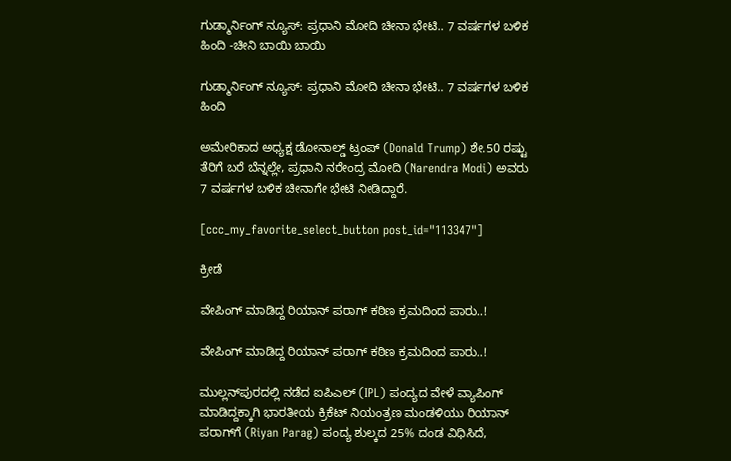ಗುಡ್ಮಾರ್ನಿಂಗ್ ನ್ಯೂಸ್: ಪ್ರಧಾನಿ ಮೋದಿ ಚೀನಾ ಭೇಟಿ.. 7 ವರ್ಷಗಳ ಬಳಿಕ ಹಿಂದಿ -ಚೀನಿ ಬಾಯಿ ಬಾಯಿ

ಗುಡ್ಮಾರ್ನಿಂಗ್ ನ್ಯೂಸ್: ಪ್ರಧಾನಿ ಮೋದಿ ಚೀನಾ ಭೇಟಿ.. 7 ವರ್ಷಗಳ ಬಳಿಕ ಹಿಂದಿ

ಅಮೇರಿಕಾದ ಅಧ್ಯಕ್ಷ ಡೋನಾಲ್ಡ್ ಟ್ರಂಪ್ (Donald Trump) ಶೇ.50 ರಷ್ಟು ತೆರಿಗೆ ಬರೆ ಬೆನ್ನಲ್ಲೇ, ಪ್ರಧಾನಿ ನರೇಂದ್ರ ಮೋದಿ (Narendra Modi) ಅವರು 7 ವರ್ಷಗಳ ಬಳಿಕ ಚೀನಾಗೇ ಭೇಟಿ ನೀಡಿದ್ದಾರೆ.

[ccc_my_favorite_select_button post_id="113347"]

ಕ್ರೀಡೆ

ವೇಪಿಂಗ್ ಮಾಡಿದ್ದ ರಿಯಾನ್ ಪರಾಗ್ ಕಠಿಣ ಕ್ರಮದಿಂದ ಪಾರು..!

ವೇಪಿಂಗ್ ಮಾಡಿದ್ದ ರಿಯಾನ್ ಪರಾಗ್ ಕಠಿಣ ಕ್ರಮದಿಂದ ಪಾರು..!

ಮುಲ್ಲನ್‌ಪುರದಲ್ಲಿ ನಡೆದ ಐಪಿಎಲ್ (IPL) ಪಂದ್ಯದ ವೇಳೆ ವ್ಯಾಪಿಂಗ್ ಮಾಡಿದ್ದಕ್ಕಾಗಿ ಭಾರತೀಯ ಕ್ರಿಕೆಟ್ ನಿಯಂತ್ರಣ ಮಂಡಳಿಯು ರಿಯಾನ್ ಪರಾಗ್‌ಗೆ (Riyan Parag) ಪಂದ್ಯ ಶುಲ್ಕದ 25% ದಂಡ ವಿಧಿಸಿದೆ,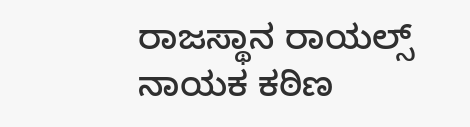ರಾಜಸ್ಥಾನ ರಾಯಲ್ಸ್ ನಾಯಕ ಕಠಿಣ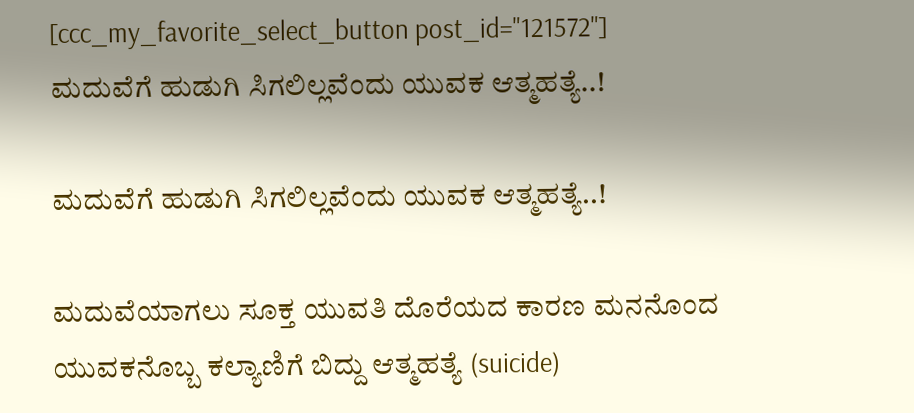[ccc_my_favorite_select_button post_id="121572"]
ಮದುವೆಗೆ ಹುಡುಗಿ ಸಿಗಲಿಲ್ಲವೆಂದು ಯುವಕ ಆತ್ಮಹತ್ಯೆ..!

ಮದುವೆಗೆ ಹುಡುಗಿ ಸಿಗಲಿಲ್ಲವೆಂದು ಯುವಕ ಆತ್ಮಹತ್ಯೆ..!

ಮದುವೆಯಾಗಲು ಸೂಕ್ತ ಯುವತಿ ದೊರೆಯದ ಕಾರಣ ಮನನೊಂದ ಯುವಕನೊಬ್ಬ ಕಲ್ಯಾಣಿಗೆ ಬಿದ್ದು ಆತ್ಮಹತ್ಯೆ (suicide)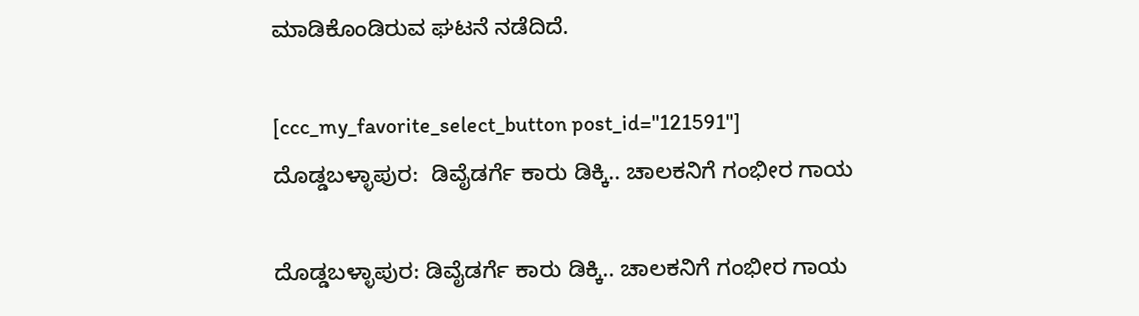ಮಾಡಿಕೊಂಡಿರುವ ಘಟನೆ ನಡೆದಿದೆ.

[ccc_my_favorite_select_button post_id="121591"]
ದೊಡ್ಡಬಳ್ಳಾಪುರ:  ಡಿವೈಡರ್ಗೆ ಕಾರು ಡಿಕ್ಕಿ.. ಚಾಲಕನಿಗೆ ಗಂಭೀರ ಗಾಯ

ದೊಡ್ಡಬಳ್ಳಾಪುರ: ಡಿವೈಡರ್ಗೆ ಕಾರು ಡಿಕ್ಕಿ.. ಚಾಲಕನಿಗೆ ಗಂಭೀರ ಗಾಯ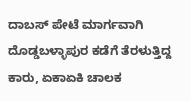ದಾಬಸ್ ಪೇಟೆ ಮಾರ್ಗವಾಗಿ ದೊಡ್ಡಬಳ್ಳಾಪುರ ಕಡೆಗೆ ತೆರಳುತ್ತಿದ್ದ ಕಾರು, ಏಕಾಏಕಿ ಚಾಲಕ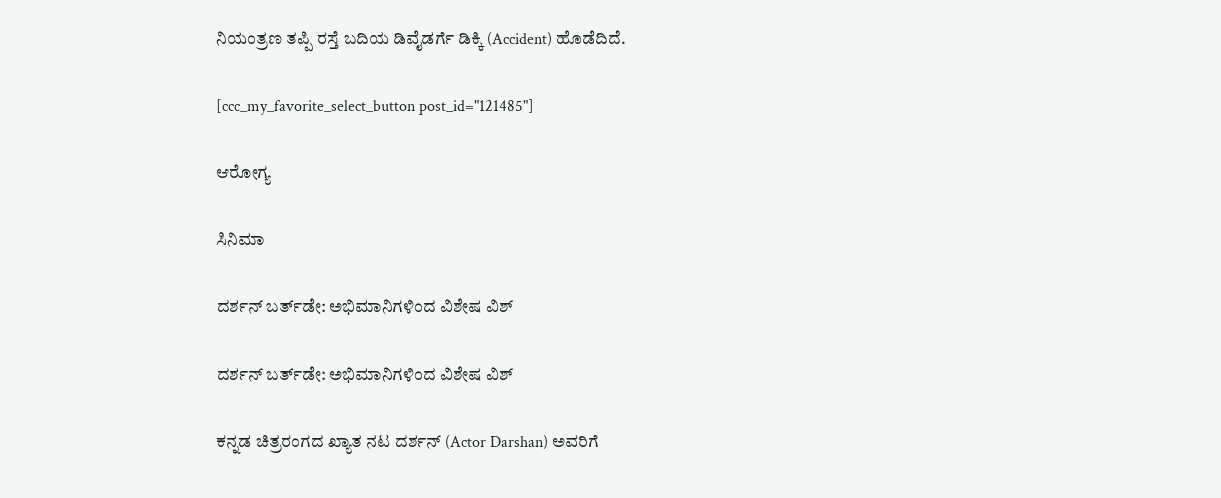ನಿಯಂತ್ರಣ ತಪ್ಪಿ ರಸ್ತೆ ಬದಿಯ ಡಿವೈಡರ್ಗೆ ಡಿಕ್ಕಿ (Accident) ಹೊಡೆದಿದೆ.

[ccc_my_favorite_select_button post_id="121485"]

ಆರೋಗ್ಯ

ಸಿನಿಮಾ

ದರ್ಶನ್ ಬರ್ತ್‌ಡೇ: ಅಭಿಮಾನಿಗಳಿಂದ ವಿಶೇಷ ವಿಶ್

ದರ್ಶನ್ ಬರ್ತ್‌ಡೇ: ಅಭಿಮಾನಿಗಳಿಂದ ವಿಶೇಷ ವಿಶ್

ಕನ್ನಡ ಚಿತ್ರರಂಗದ ಖ್ಯಾತ ನಟ ದರ್ಶನ್ (Actor Darshan) ಅವರಿಗೆ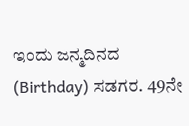ಇಂದು ಜನ್ಮದಿನದ (Birthday) ಸಡಗರ. 49ನೇ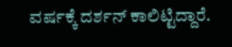ವರ್ಷಕ್ಕೆ ದರ್ಶನ್ ಕಾಲಿಟ್ಟಿದ್ದಾರೆ.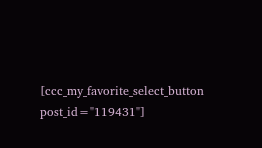[ccc_my_favorite_select_button post_id="119431"]